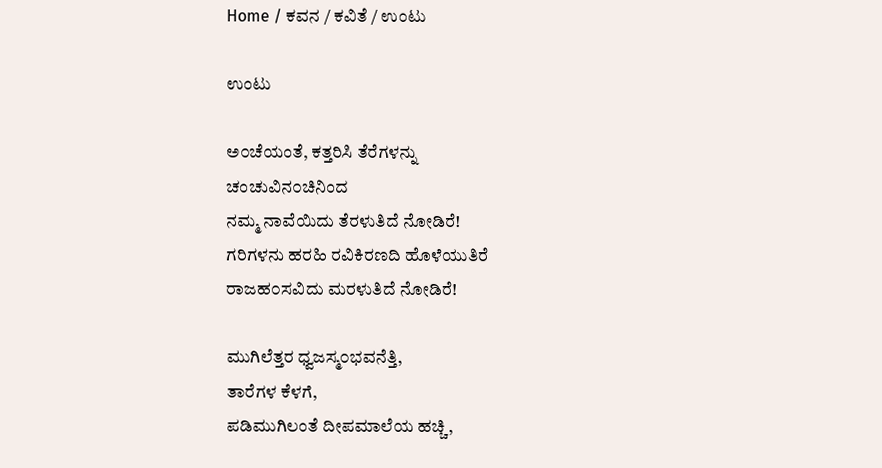Home / ಕವನ / ಕವಿತೆ / ಉಂಟು

ಉಂಟು

ಅ೦ಚೆಯಂತೆ, ಕತ್ತರಿಸಿ ತೆರೆಗಳನ್ನು
ಚಂಚುವಿನ೦ಚಿನಿಂದ
ನಮ್ಮ ನಾವೆಯಿದು ತೆರಳುತಿದೆ ನೋಡಿರೆ!
ಗರಿಗಳನು ಹರಹಿ ರವಿಕಿರಣದಿ ಹೊಳೆಯುತಿರೆ
ರಾಜಹ೦ಸವಿದು ಮರಳುತಿದೆ ನೋಡಿರೆ!

ಮುಗಿಲೆತ್ತರ ಧ್ವಜಸ್ಮ೦ಭವನೆತ್ತಿ,
ತಾರೆಗಳ ಕೆಳಗೆ,
ಪಡಿಮುಗಿಲಂತೆ ದೀಪಮಾಲೆಯ ಹಚ್ಚಿ,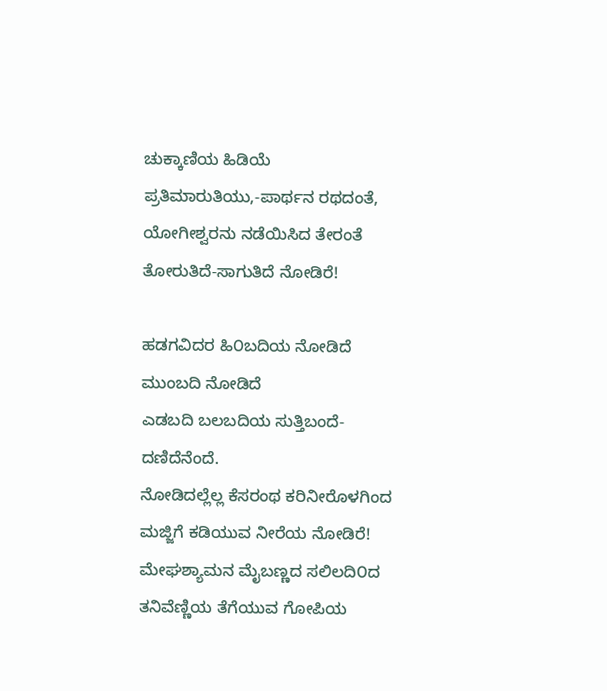ಚುಕ್ಕಾಣಿಯ ಹಿಡಿಯೆ
ಪ್ರತಿಮಾರುತಿಯು,-ಪಾರ್ಥನ ರಥದಂತೆ,
ಯೋಗೀಶ್ವರನು ನಡೆಯಿಸಿದ ತೇರಂತೆ
ತೋರುತಿದೆ-ಸಾಗುತಿದೆ ನೋಡಿರೆ!

ಹಡಗವಿದರ ಹಿ೦ಬದಿಯ ನೋಡಿದೆ
ಮುಂಬದಿ ನೋಡಿದೆ
ಎಡಬದಿ ಬಲಬದಿಯ ಸುತ್ತಿಬಂದೆ-
ದಣಿದೆನೆಂದೆ.
ನೋಡಿದಲ್ಲೆಲ್ಲ ಕೆಸರಂಥ ಕರಿನೀರೊಳಗಿಂದ
ಮಜ್ಜಿಗೆ ಕಡಿಯುವ ನೀರೆಯ ನೋಡಿರೆ!
ಮೇಘಶ್ಯಾಮನ ಮೈಬಣ್ಣದ ಸಲಿಲದಿ೦ದ
ತನಿವೆಣ್ಣಿಯ ತೆಗೆಯುವ ಗೋಪಿಯ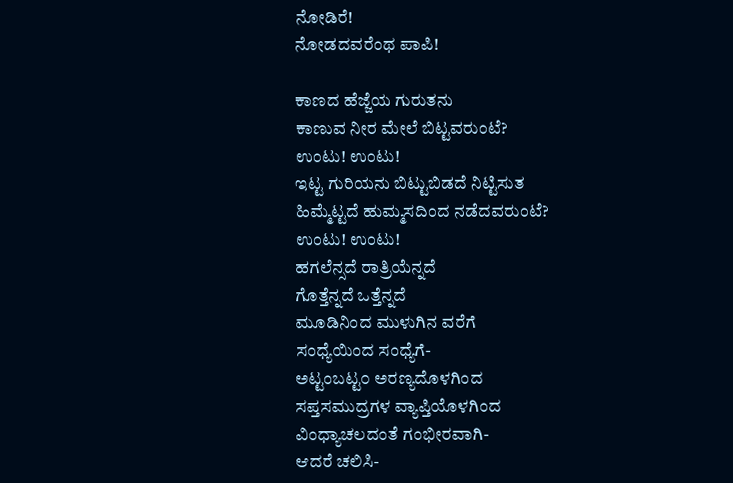ನೋಡಿರೆ!
ನೋಡದವರೆಂಥ ಪಾಪಿ!

ಕಾಣದ ಹೆಜ್ಜೆಯ ಗುರುತನು
ಕಾಣುವ ನೀರ ಮೇಲೆ ಬಿಟ್ಟವರುಂಟೆ?
ಉಂಟು! ಉಂಟು!
ಇಟ್ಟ ಗುರಿಯನು ಬಿಟ್ಟುಬಿಡದೆ ನಿಟ್ಟಿಸುತ
ಹಿಮ್ಮೆಟ್ಟದೆ ಹುಮ್ಮಸದಿಂದ ನಡೆದವರುಂಟೆ?
ಉಂಟು! ಉಂಟು!
ಹಗಲೆನ್ಸದೆ ರಾತ್ರಿಯೆನ್ನದೆ
ಗೊತ್ತೆನ್ನದೆ ಒತ್ತೆನ್ನದೆ
ಮೂಡಿನಿಂದ ಮುಳುಗಿನ ವರೆಗೆ
ಸಂಧ್ಯೆಯಿಂದ ಸಂಧ್ಯೆಗೆ-
ಅಟ್ಟಂಬಟ್ಟ೦ ಅರಣ್ಯದೊಳಗಿಂದ
ಸಪ್ತಸಮುದ್ರಗಳ ವ್ಯಾಪ್ತಿಯೊಳಗಿಂದ
ವಿಂಧ್ಯಾಚಲದಂತೆ ಗಂಭೀರವಾಗಿ-
ಆದರೆ ಚಲಿಸಿ-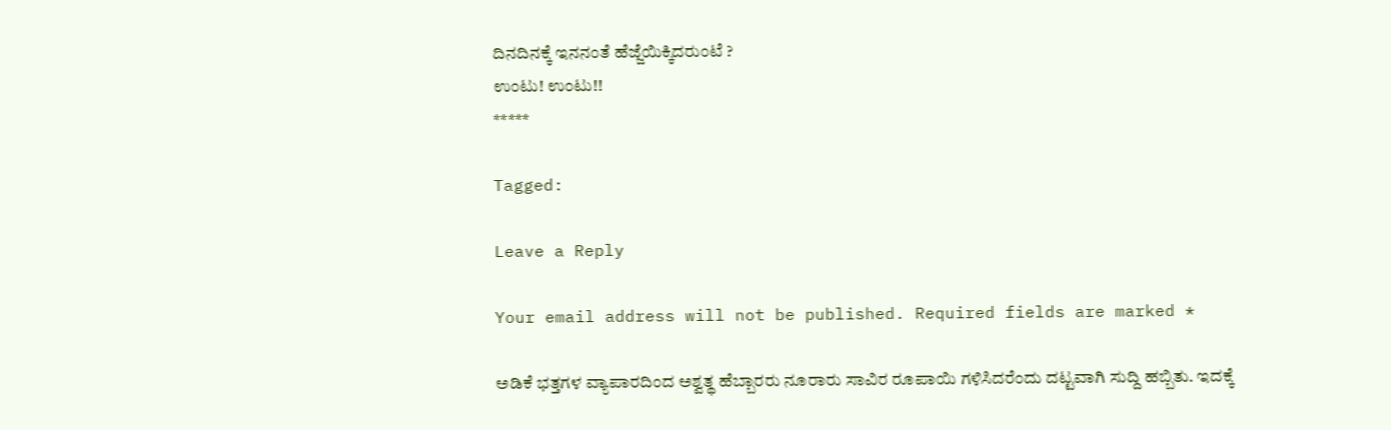ದಿನದಿನಕ್ಕೆ ಇನನಂತೆ ಹೆಜ್ಜೆಯಿಕ್ಕಿದರುಂಟೆ ?
ಉಂಟು! ಉಂಟು!!
*****

Tagged:

Leave a Reply

Your email address will not be published. Required fields are marked *

ಅಡಿಕೆ ಭತ್ತಗಳ ವ್ಯಾಪಾರದಿಂದ ಅಶ್ವತ್ಥ ಹೆಬ್ಬಾರರು ನೂರಾರು ಸಾವಿರ ರೂಪಾಯಿ ಗಳಿಸಿದರೆಂದು ದಟ್ಟವಾಗಿ ಸುದ್ದಿ ಹಬ್ಬಿತು. ಇದಕ್ಕೆ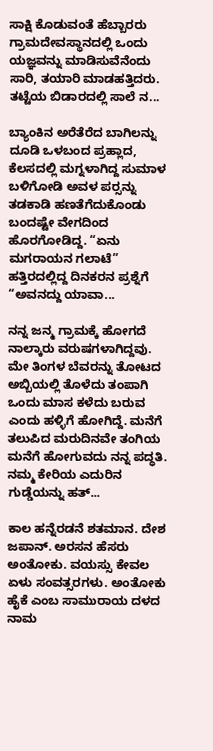ಸಾಕ್ಷಿ ಕೊಡುವಂತೆ ಹೆಬ್ಬಾರರು ಗ್ರಾಮದೇವಸ್ಥಾನದಲ್ಲಿ ಒಂದು ಯಜ್ಞವನ್ನು ಮಾಡಿಸುವೆನೆಂದು ಸಾರಿ, ತಯಾರಿ ಮಾಡಹತ್ತಿದರು. ತಟ್ಟೆಯ ಬಿಡಾರದಲ್ಲಿ ಸಾಲೆ ನ...

ಬ್ಯಾಂಕಿನ ಅರೆತೆರೆದ ಬಾಗಿಲನ್ನು ದೂಡಿ ಒಳಬಂದ ಪ್ರಹ್ಲಾದ, ಕೆಲಸದಲ್ಲಿ ಮಗ್ನಳಾಗಿದ್ದ ಸುಮಾಳ ಬಳಿಗೋಡಿ ಅವಳ ಪರ್‍ಸನ್ನು ತಡಕಾಡಿ ಹಣತೆಗೆದುಕೊಂಡು ಬಂದಷ್ಟೇ ವೇಗದಿಂದ ಹೊರಗೋಡಿದ್ದ. “ಏನು ಮಗರಾಯನ ಗಲಾಟೆ” ಹತ್ತಿರದಲ್ಲಿದ್ದ ದಿನಕರನ ಪ್ರಶ್ನೆಗೆ “ಅವನದ್ದು ಯಾವಾ...

ನನ್ನ ಜನ್ಮ ಗ್ರಾಮಕ್ಕೆ ಹೋಗದೆ ನಾಲ್ಕಾರು ವರುಷಗಳಾಗಿದ್ದವು. ಮೇ ತಿಂಗಳ ಬೆವರನ್ನು ತೋಟದ ಅಬ್ಬಿಯಲ್ಲಿ ತೊಳೆದು ತಂಪಾಗಿ ಒಂದು ಮಾಸ ಕಳೆದು ಬರುವ ಎಂದು ಹಳ್ಳಿಗೆ ಹೋಗಿದ್ದೆ. ಮನೆಗೆ ತಲುಪಿದ ಮರುದಿನವೇ ತಂಗಿಯ ಮನೆಗೆ ಹೋಗುವದು ನನ್ನ ಪದ್ಧತಿ. ನಮ್ಮ ಕೇರಿಯ ಎದುರಿನ ಗುಡ್ಡೆಯನ್ನು ಹತ್...

ಕಾಲ ಹನ್ನೆರಡನೆ ಶತಮಾನ. ದೇಶ ಜಪಾನ್. ಅರಸನ ಹೆಸರು ಅಂತೋಕು. ವಯಸ್ಸು ಕೇವಲ ಏಳು ಸಂವತ್ಸರಗಳು. ಅಂತೋಕು ಹೈಕೆ ಎಂಬ ಸಾಮುರಾಯ ದಳದ ನಾಮ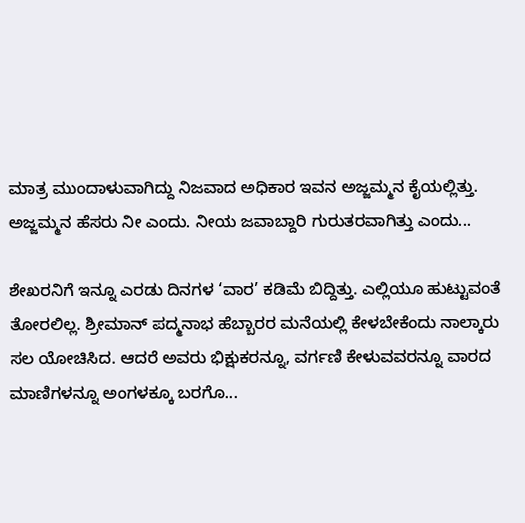ಮಾತ್ರ ಮುಂದಾಳುವಾಗಿದ್ದು ನಿಜವಾದ ಅಧಿಕಾರ ಇವನ ಅಜ್ಜಮ್ಮನ ಕೈಯಲ್ಲಿತ್ತು. ಅಜ್ಜಮ್ಮನ ಹೆಸರು ನೀ ಎಂದು. ನೀಯ ಜವಾಬ್ದಾರಿ ಗುರುತರವಾಗಿತ್ತು ಎಂದು...

ಶೇಖರನಿಗೆ ಇನ್ನೂ ಎರಡು ದಿನಗಳ ‘ವಾರ’ ಕಡಿಮೆ ಬಿದ್ದಿತ್ತು. ಎಲ್ಲಿಯೂ ಹುಟ್ಟುವಂತೆ ತೋರಲಿಲ್ಲ. ಶ್ರೀಮಾನ್ ಪದ್ಮನಾಭ ಹೆಬ್ಬಾರರ ಮನೆಯಲ್ಲಿ ಕೇಳಬೇಕೆಂದು ನಾಲ್ಕಾರು ಸಲ ಯೋಚಿಸಿದ. ಆದರೆ ಅವರು ಭಿಕ್ಷುಕರನ್ನೂ, ವರ್ಗಣಿ ಕೇಳುವವರನ್ನೂ ವಾರದ ಮಾಣಿಗಳನ್ನೂ ಅಂಗಳಕ್ಕೂ ಬರಗೊ...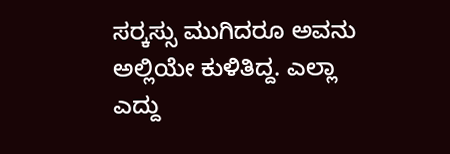ಸರ್‍ಕಸ್ಸು ಮುಗಿದರೂ ಅವನು ಅಲ್ಲಿಯೇ ಕುಳಿತಿದ್ದ. ಎಲ್ಲಾ ಎದ್ದು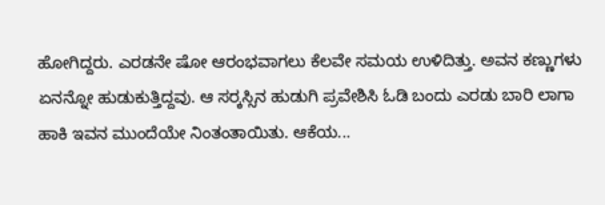ಹೋಗಿದ್ದರು. ಎರಡನೇ ಷೋ ಆರಂಭವಾಗಲು ಕೆಲವೇ ಸಮಯ ಉಳಿದಿತ್ತು. ಅವನ ಕಣ್ಣುಗಳು ಏನನ್ನೋ ಹುಡುಕುತ್ತಿದ್ದವು. ಆ ಸರ್‍ಕಸ್ಸಿನ ಹುಡುಗಿ ಪ್ರವೇಶಿಸಿ ಓಡಿ ಬಂದು ಎರಡು ಬಾರಿ ಲಾಗಾ ಹಾಕಿ ಇವನ ಮುಂದೆಯೇ ನಿಂತಂತಾಯಿತು. ಆಕೆಯ...